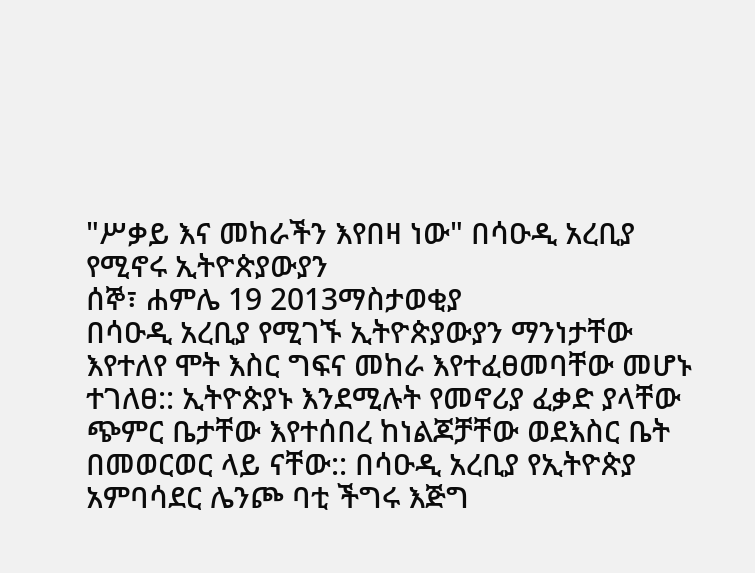"ሥቃይ እና መከራችን እየበዛ ነው" በሳዑዲ አረቢያ የሚኖሩ ኢትዮጵያውያን
ሰኞ፣ ሐምሌ 19 2013ማስታወቂያ
በሳዑዲ አረቢያ የሚገኙ ኢትዮጵያውያን ማንነታቸው እየተለየ ሞት እስር ግፍና መከራ እየተፈፀመባቸው መሆኑ ተገለፀ:: ኢትዮጵያኑ እንደሚሉት የመኖሪያ ፈቃድ ያላቸው ጭምር ቤታቸው እየተሰበረ ከነልጆቻቸው ወደእስር ቤት በመወርወር ላይ ናቸው:: በሳዑዲ አረቢያ የኢትዮጵያ አምባሳደር ሌንጮ ባቲ ችግሩ እጅግ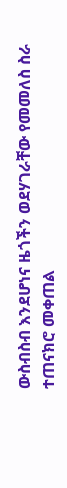ውስብስብ እንደሆነና ዜጎችን ወደሃገራቸው የመመለስ ስራ ተጠናክሮ መቀጠል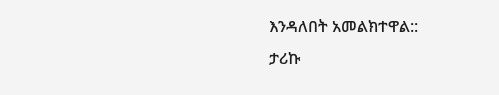እንዳለበት አመልክተዋል::
ታሪኩ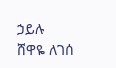ኃይሉ
ሸዋዬ ለገሰ